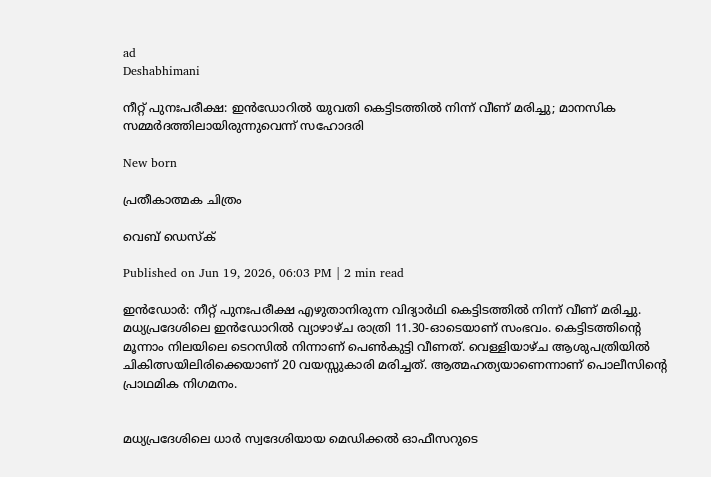ad
Deshabhimani

നീറ്റ് പുനഃപരീക്ഷ: ഇൻഡോറിൽ യുവതി കെട്ടിടത്തിൽ നിന്ന് വീണ് മരിച്ചു; മാനസിക സമ്മർദത്തിലായിരുന്നുവെന്ന് സഹോദരി

New born

പ്രതീകാത്മക ചിത്രം

വെബ് ഡെസ്ക്

Published on Jun 19, 2026, 06:03 PM | 2 min read

ഇൻഡോർ: നീറ്റ് പുനഃപരീക്ഷ എഴുതാനിരുന്ന വിദ്യാർഥി കെട്ടിടത്തിൽ നിന്ന് വീണ് മരിച്ചു. മധ്യപ്രദേശിലെ ഇൻഡോറിൽ വ്യാഴാഴ്ച രാത്രി 11.30-ഓടെയാണ് സംഭവം. കെട്ടിടത്തിന്റെ മൂന്നാം നിലയിലെ ടെറസിൽ നിന്നാണ് പെൺകുട്ടി വീണത്. വെള്ളിയാഴ്ച ആശുപത്രിയിൽ ചികിത്സയിലിരിക്കെയാണ് 20 വയസ്സുകാരി മരിച്ചത്. ആത്മഹത്യയാണെന്നാണ് പൊലീസിന്റെ പ്രാഥമിക നിഗമനം.


മധ്യപ്രദേശിലെ ധാർ സ്വദേശിയായ മെഡിക്കൽ ഓഫീസറുടെ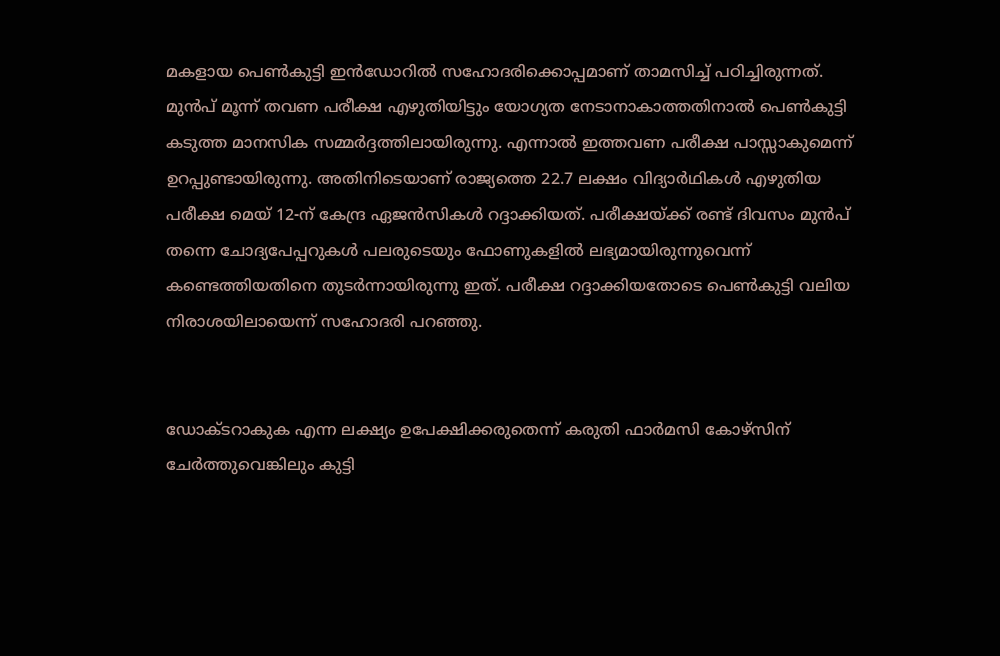മകളായ പെൺകുട്ടി ഇൻഡോറിൽ സഹോദരിക്കൊപ്പമാണ് താമസിച്ച് പഠിച്ചിരുന്നത്. മുൻപ് മൂന്ന് തവണ പരീക്ഷ എഴുതിയിട്ടും യോഗ്യത നേടാനാകാത്തതിനാൽ പെൺകുട്ടി കടുത്ത മാനസിക സമ്മർദ്ദത്തിലായിരുന്നു. എന്നാൽ ഇത്തവണ പരീക്ഷ പാസ്സാകുമെന്ന് ഉറപ്പുണ്ടായിരുന്നു. അതിനിടെയാണ് രാജ്യത്തെ 22.7 ലക്ഷം വിദ്യാർഥികൾ എഴുതിയ പരീക്ഷ മെയ് 12-ന് കേന്ദ്ര ഏജൻസികൾ റദ്ദാക്കിയത്. പരീക്ഷയ്ക്ക് രണ്ട് ദിവസം മുൻപ് തന്നെ ചോദ്യപേപ്പറുകൾ പലരുടെയും ഫോണുകളിൽ ലഭ്യമായിരുന്നുവെന്ന് കണ്ടെത്തിയതിനെ തുടർന്നായിരുന്നു ഇത്. പരീക്ഷ റദ്ദാക്കിയതോടെ പെൺകുട്ടി വലിയ നിരാശയിലായെന്ന് സഹോദരി പറഞ്ഞു.


ഡോക്ടറാകുക എന്ന ലക്ഷ്യം ഉപേക്ഷിക്കരുതെന്ന് കരുതി ഫാർമസി കോഴ്സിന് ചേർത്തുവെങ്കിലും കുട്ടി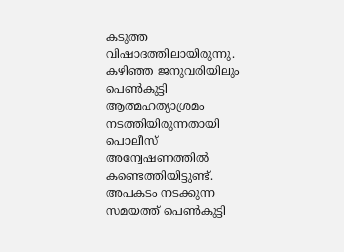കടുത്ത വിഷാദത്തിലായിരുന്നു. കഴിഞ്ഞ ജനുവരിയിലും പെൺകുട്ടി ആത്മഹത്യാശ്രമം നടത്തിയിരുന്നതായി പൊലീസ് അന്വേഷണത്തിൽ കണ്ടെത്തിയിട്ടുണ്ട്. അപകടം നടക്കുന്ന സമയത്ത് പെൺകുട്ടി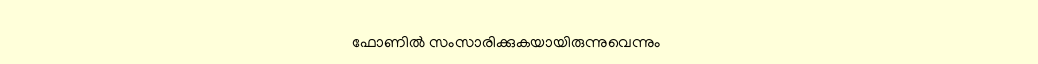ഫോണിൽ സംസാരിക്കുകയായിരുന്നുവെന്നും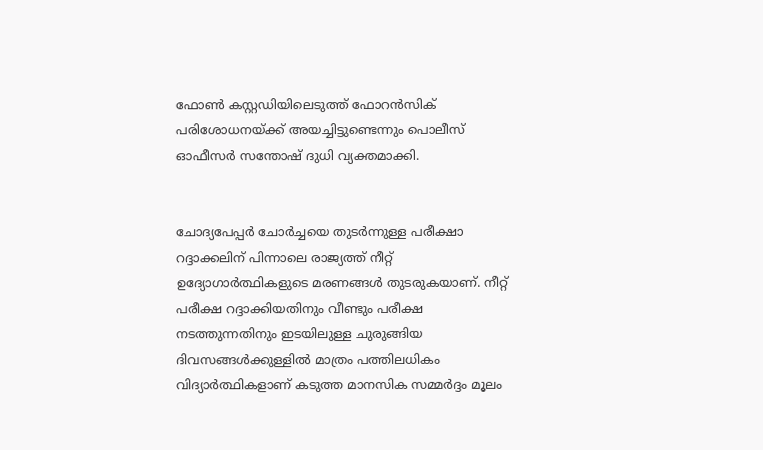ഫോൺ കസ്റ്റഡിയിലെടുത്ത് ഫോറൻസിക് പരിശോധനയ്ക്ക് അയച്ചിട്ടുണ്ടെന്നും പൊലീസ് ഓഫീസർ സന്തോഷ് ദുധി വ്യക്തമാക്കി.


ചോദ്യപേപ്പർ ചോർച്ചയെ തുടർന്നുള്ള പരീക്ഷാ റദ്ദാക്കലിന് പിന്നാലെ രാജ്യത്ത് നീറ്റ് ഉദ്യോഗാർത്ഥികളുടെ മരണങ്ങൾ തുടരുകയാണ്. നീറ്റ് പരീക്ഷ റദ്ദാക്കിയതിനും വീണ്ടും പരീക്ഷ നടത്തുന്നതിനും ഇടയിലുള്ള ചുരുങ്ങിയ ദിവസങ്ങൾക്കുള്ളിൽ മാത്രം പത്തിലധികം വിദ്യാർത്ഥികളാണ് കടുത്ത മാനസിക സമ്മർദ്ദം മൂലം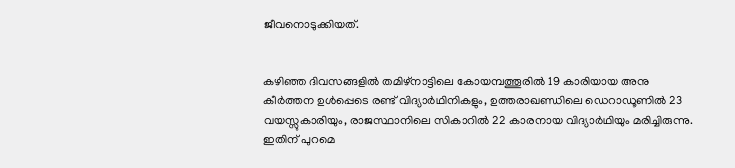ജീവനൊടുക്കിയത്.


കഴിഞ്ഞ ദിവസങ്ങളിൽ തമിഴ്‌നാട്ടിലെ കോയമ്പത്തൂരിൽ 19 കാരിയായ അനു കീർത്തന ഉൾപ്പെടെ രണ്ട് വിദ്യാർഥിനികളും, ഉത്തരാഖണ്ഡിലെ ഡെറാഡൂണിൽ 23 വയസ്സുകാരിയും, രാജസ്ഥാനിലെ സികാറിൽ 22 കാരനായ വിദ്യാർഥിയും മരിച്ചിരുന്നു. ഇതിന് പുറമെ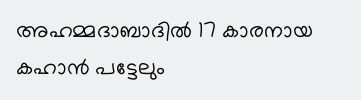അഹമ്മദാബാദിൽ 17 കാരനായ കഹാൻ പട്ടേലും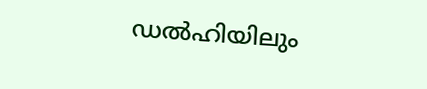ഡൽഹിയിലും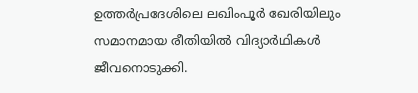ഉത്തർപ്രദേശിലെ ലഖിംപൂർ ഖേരിയിലും സമാനമായ രീതിയിൽ വിദ്യാർഥികൾ ജീവനൊടുക്കി.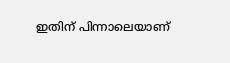ഇതിന് പിന്നാലെയാണ്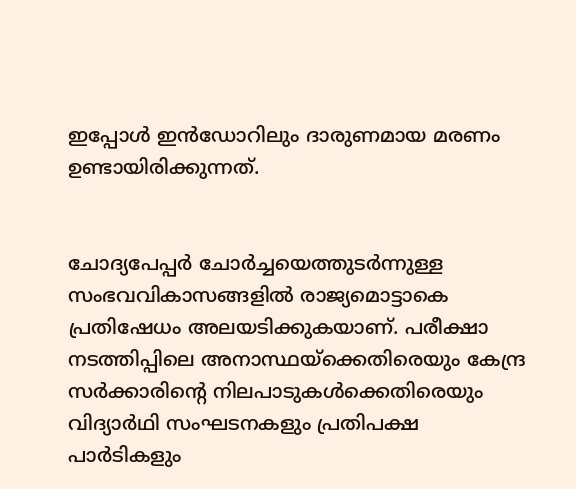ഇപ്പോൾ ഇൻഡോറിലും ദാരുണമായ മരണം ഉണ്ടായിരിക്കുന്നത്.


ചോദ്യപേപ്പര്‍ ചോര്‍ച്ചയെത്തുടര്‍ന്നുള്ള സംഭവവികാസങ്ങളില്‍ രാജ്യമൊട്ടാകെ പ്രതിഷേധം അലയടിക്കുകയാണ്. പരീക്ഷാ നടത്തിപ്പിലെ അനാസ്ഥയ്ക്കെതിരെയും കേന്ദ്ര സർക്കാരിന്റെ നിലപാടുകൾക്കെതിരെയും വിദ്യാർഥി സംഘടനകളും പ്രതിപക്ഷ പാർടികളും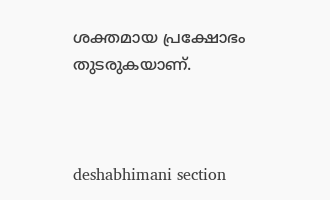ശക്തമായ പ്രക്ഷോഭം തുടരുകയാണ്.



deshabhimani section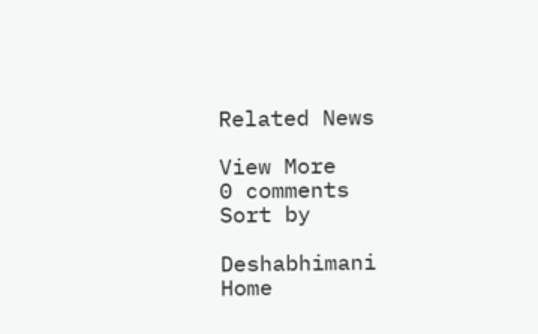Related News

View More
0 comments
Sort by

Deshabhimani
Home